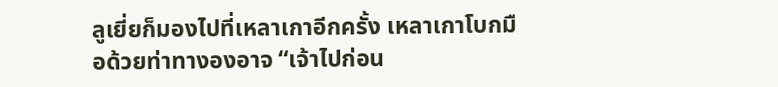ลูเยี่ยก็มองไปที่เหลาเกาอีกครั้ง เหลาเกาโบกมือด้วยท่าทางองอาจ “เจ้าไปก่อน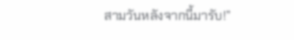สามวันหลังจากนี้มารับ!”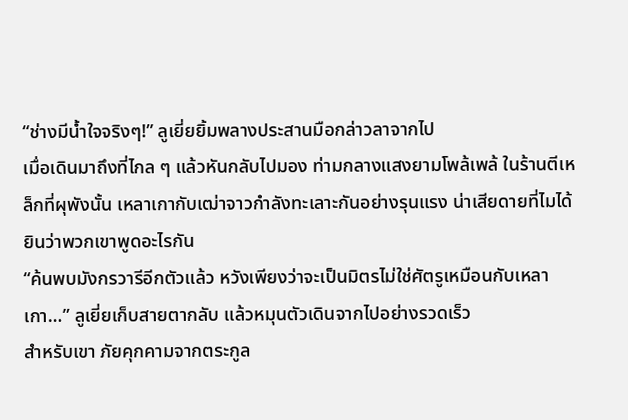“ช่างมีน้ำใจจริงๆ!” ลูเยี่ยยิ้มพลางประสานมือกล่าวลาจากไป
เมื่อเดินมาถึงที่ไกล ๆ แล้วหันกลับไปมอง ท่ามกลางแสงยามโพล้เพล้ ในร้านตีเหล็กที่ผุพังนั้น เหลาเกากับเฒ่าจาวกำลังทะเลาะกันอย่างรุนแรง น่าเสียดายที่ไมได้ยินว่าพวกเขาพูดอะไรกัน
“ค้นพบมังกรวารีอีกตัวแล้ว หวังเพียงว่าจะเป็นมิตรไม่ใช่ศัตรูเหมือนกับเหลาเกา…” ลูเยี่ยเก็บสายตากลับ แล้วหมุนตัวเดินจากไปอย่างรวดเร็ว
สำหรับเขา ภัยคุกคามจากตระกูล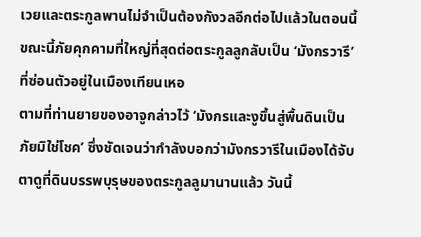เวยและตระกูลพานไม่จำเป็นต้องกังวลอีกต่อไปแล้วในตอนนี้ ขณะนี้ภัยคุกคามที่ใหญ่ที่สุดต่อตระกูลลูกลับเป็น ‘มังกรวารี’ ที่ซ่อนตัวอยู่ในเมืองเทียนเหอ
ตามที่ท่านยายของอาจูกล่าวไว้ ‘มังกรและงูขึ้นสู่พื้นดินเป็นภัยมิใช่โชค’ ซึ่งชัดเจนว่ากำลังบอกว่ามังกรวารีในเมืองได้จับตาดูที่ดินบรรพบุรุษของตระกูลลูมานานแล้ว วันนี้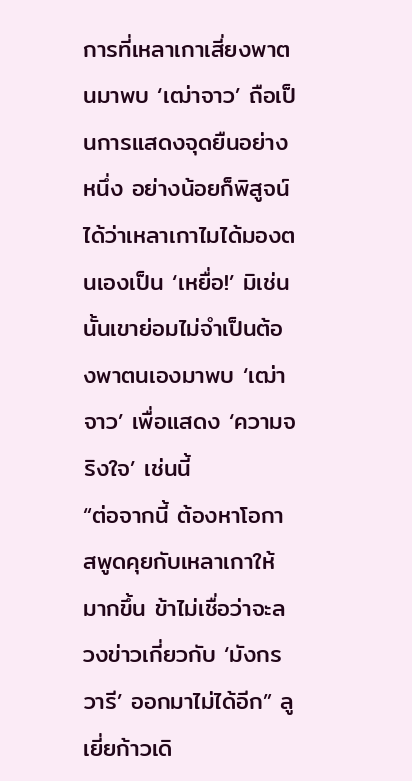การที่เหลาเกาเสี่ยงพาตนมาพบ ‘เฒ่าจาว’ ถือเป็นการแสดงจุดยืนอย่างหนึ่ง อย่างน้อยก็พิสูจน์ได้ว่าเหลาเกาไมได้มองตนเองเป็น ‘เหยื่อ!’ มิเช่นนั้นเขาย่อมไม่จำเป็นต้องพาตนเองมาพบ ‘เฒ่าจาว’ เพื่อแสดง ‘ความจริงใจ’ เช่นนี้
“ต่อจากนี้ ต้องหาโอกาสพูดคุยกับเหลาเกาให้มากขึ้น ข้าไม่เชื่อว่าจะลวงข่าวเกี่ยวกับ ‘มังกรวารี’ ออกมาไม่ได้อีก” ลูเยี่ยก้าวเดิ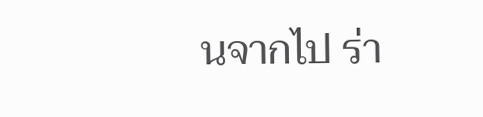นจากไป ร่า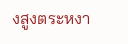งสูงตระหงา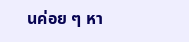นค่อย ๆ หา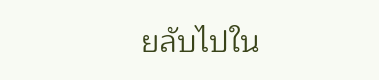ยลับไปใน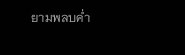ยามพลบค่ำ